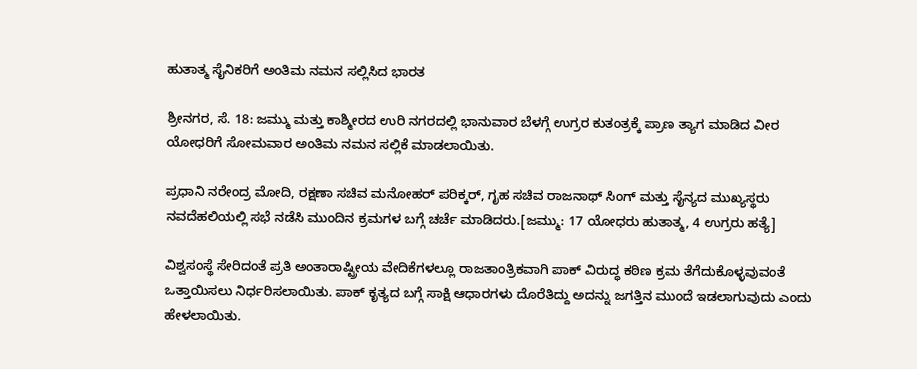ಹುತಾತ್ಮ ಸೈನಿಕರಿಗೆ ಅಂತಿಮ ನಮನ ಸಲ್ಲಿಸಿದ ಭಾರತ

ಶ್ರೀನಗರ, ಸೆ. 18: ಜಮ್ಮು ಮತ್ತು ಕಾಶ್ಮೀರದ ಉರಿ ನಗರದಲ್ಲಿ ಭಾನುವಾರ ಬೆಳಗ್ಗೆ ಉಗ್ರರ ಕುತಂತ್ರಕ್ಕೆ ಪ್ರಾಣ ತ್ಯಾಗ ಮಾಡಿದ ವೀರ ಯೋಧರಿಗೆ ಸೋಮವಾರ ಅಂತಿಮ ನಮನ ಸಲ್ಲಿಕೆ ಮಾಡಲಾಯಿತು.

ಪ್ರಧಾನಿ ನರೇಂದ್ರ ಮೋದಿ, ರಕ್ಷಣಾ ಸಚಿವ ಮನೋಹರ್ ಪರಿಕ್ಕರ್, ಗೃಹ ಸಚಿವ ರಾಜನಾಥ್ ಸಿಂಗ್ ಮತ್ತು ಸೈನ್ಯದ ಮುಖ್ಯಸ್ಥರು ನವದೆಹಲಿಯಲ್ಲಿ ಸಭೆ ನಡೆಸಿ ಮುಂದಿನ ಕ್ರಮಗಳ ಬಗ್ಗೆ ಚರ್ಚೆ ಮಾಡಿದರು.[ಜಮ್ಮು: 17 ಯೋಧರು ಹುತಾತ್ಮ, 4 ಉಗ್ರರು ಹತ್ಯೆ]

ವಿಶ್ವಸಂಸ್ಥೆ ಸೇರಿದಂತೆ ಪ್ರತಿ ಅಂತಾರಾಷ್ಟ್ರೀಯ ವೇದಿಕೆಗಳಲ್ಲೂ ರಾಜತಾಂತ್ರಿಕವಾಗಿ ಪಾಕ್ ವಿರುದ್ಧ ಕಠಿಣ ಕ್ರಮ ತೆಗೆದುಕೊಳ್ಳವುವಂತೆ ಒತ್ತಾಯಿಸಲು ನಿರ್ಧರಿಸಲಾಯಿತು. ಪಾಕ್ ಕೃತ್ಯದ ಬಗ್ಗೆ ಸಾಕ್ಷಿ ಆಧಾರಗಳು ದೊರೆತಿದ್ದು ಅದನ್ನು ಜಗತ್ತಿನ ಮುಂದೆ ಇಡಲಾಗುವುದು ಎಂದು ಹೇಳಲಾಯಿತು.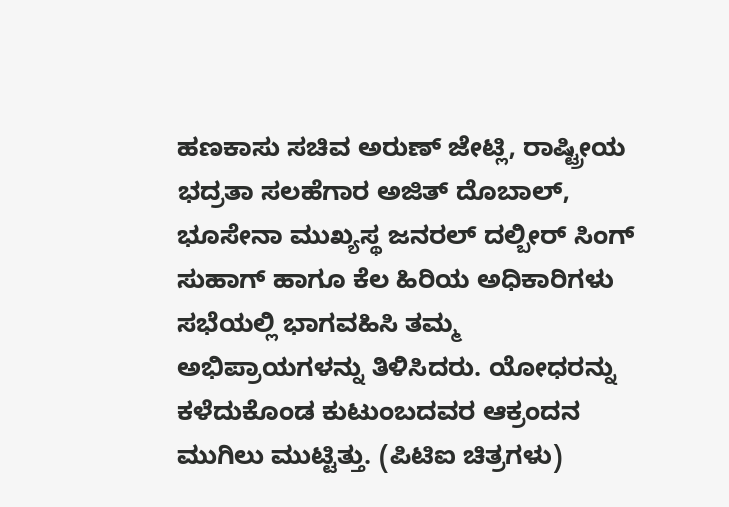ಹಣಕಾಸು ಸಚಿವ ಅರುಣ್‌ ಜೇಟ್ಲಿ, ರಾಷ್ಟ್ರೀಯ ಭದ್ರತಾ ಸಲಹೆಗಾರ ಅಜಿತ್‌ ದೊಬಾಲ್‌, ಭೂಸೇನಾ ಮುಖ್ಯಸ್ಥ ಜನರಲ್‌ ದಲ್ಬೀರ್‌ ಸಿಂಗ್‌ ಸುಹಾಗ್‌ ಹಾಗೂ ಕೆಲ ಹಿರಿಯ ಅಧಿಕಾರಿಗಳು ಸಭೆಯಲ್ಲಿ ಭಾಗವಹಿಸಿ ತಮ್ಮ ಅಭಿಪ್ರಾಯಗಳನ್ನು ತಿಳಿಸಿದರು. ಯೋಧರನ್ನು ಕಳೆದುಕೊಂಡ ಕುಟುಂಬದವರ ಆಕ್ರಂದನ ಮುಗಿಲು ಮುಟ್ಟಿತ್ತು. (ಪಿಟಿಐ ಚಿತ್ರಗಳು)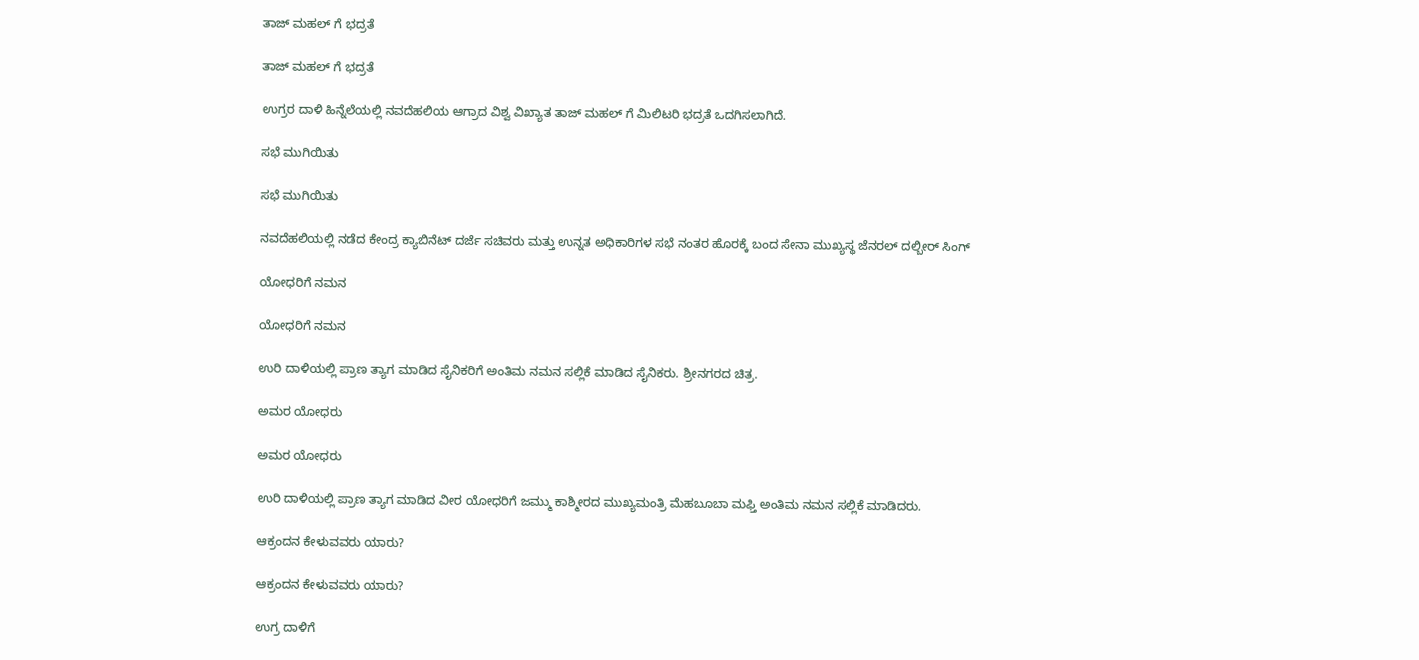ತಾಜ್ ಮಹಲ್ ಗೆ ಭದ್ರತೆ

ತಾಜ್ ಮಹಲ್ ಗೆ ಭದ್ರತೆ

ಉಗ್ರರ ದಾಳಿ ಹಿನ್ನೆಲೆಯಲ್ಲಿ ನವದೆಹಲಿಯ ಆಗ್ರಾದ ವಿಶ್ವ ವಿಖ್ಯಾತ ತಾಜ್ ಮಹಲ್ ಗೆ ಮಿಲಿಟರಿ ಭದ್ರತೆ ಒದಗಿಸಲಾಗಿದೆ.

ಸಭೆ ಮುಗಿಯಿತು

ಸಭೆ ಮುಗಿಯಿತು

ನವದೆಹಲಿಯಲ್ಲಿ ನಡೆದ ಕೇಂದ್ರ ಕ್ಯಾಬಿನೆಟ್ ದರ್ಜೆ ಸಚಿವರು ಮತ್ತು ಉನ್ನತ ಅಧಿಕಾರಿಗಳ ಸಭೆ ನಂತರ ಹೊರಕ್ಕೆ ಬಂದ ಸೇನಾ ಮುಖ್ಯಸ್ಥ ಜೆನರಲ್ ದಲ್ಬೀರ್ ಸಿಂಗ್

ಯೋಧರಿಗೆ ನಮನ

ಯೋಧರಿಗೆ ನಮನ

ಉರಿ ದಾಳಿಯಲ್ಲಿ ಪ್ರಾಣ ತ್ಯಾಗ ಮಾಡಿದ ಸೈನಿಕರಿಗೆ ಅಂತಿಮ ನಮನ ಸಲ್ಲಿಕೆ ಮಾಡಿದ ಸೈನಿಕರು. ಶ್ರೀನಗರದ ಚಿತ್ರ.

ಅಮರ ಯೋಧರು

ಅಮರ ಯೋಧರು

ಉರಿ ದಾಳಿಯಲ್ಲಿ ಪ್ರಾಣ ತ್ಯಾಗ ಮಾಡಿದ ವೀರ ಯೋಧರಿಗೆ ಜಮ್ಮು ಕಾಶ್ಮೀರದ ಮುಖ್ಯಮಂತ್ರಿ ಮೆಹಬೂಬಾ ಮಫ್ತಿ ಅಂತಿಮ ನಮನ ಸಲ್ಲಿಕೆ ಮಾಡಿದರು.

ಆಕ್ರಂದನ ಕೇಳುವವರು ಯಾರು?

ಆಕ್ರಂದನ ಕೇಳುವವರು ಯಾರು?

ಉಗ್ರ ದಾಳಿಗೆ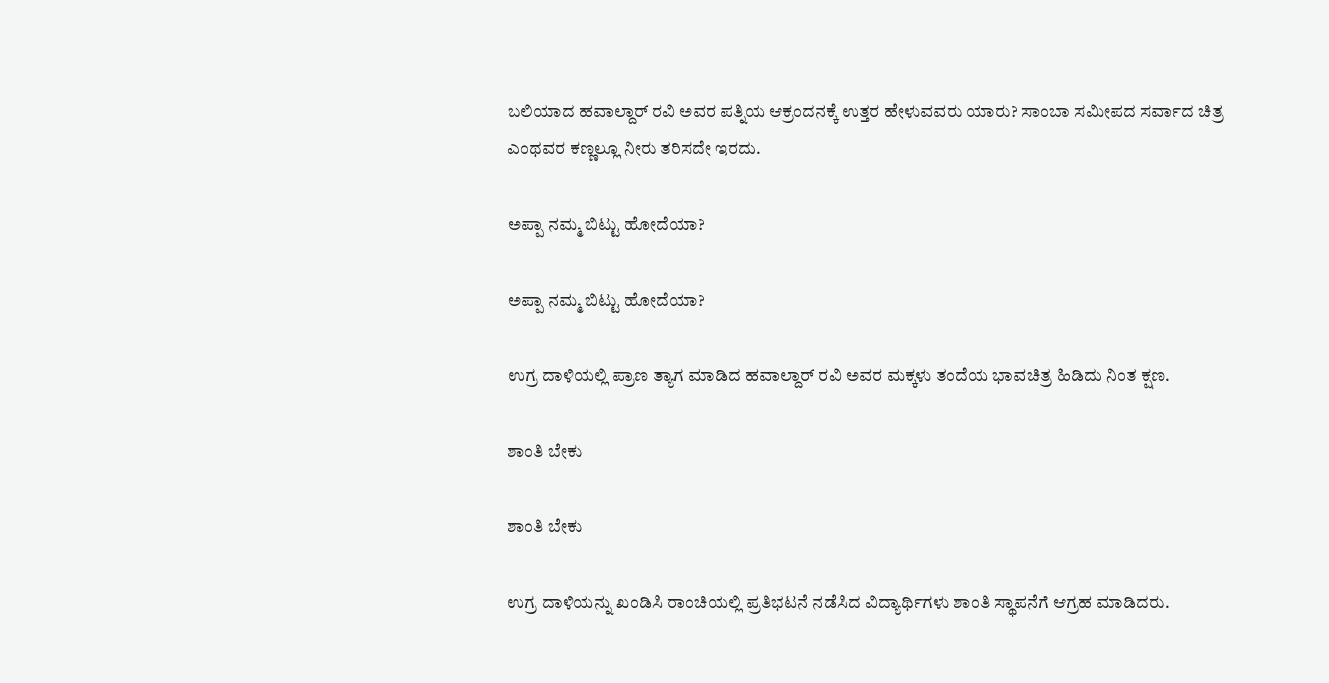ಬಲಿಯಾದ ಹವಾಲ್ದಾರ್ ರವಿ ಅವರ ಪತ್ನಿಯ ಆಕ್ರಂದನಕ್ಕೆ ಉತ್ತರ ಹೇಳುವವರು ಯಾರು? ಸಾಂಬಾ ಸಮೀಪದ ಸರ್ವಾದ ಚಿತ್ರ ಎಂಥವರ ಕಣ್ಣಲ್ಲೂ ನೀರು ತರಿಸದೇ ಇರದು.

ಅಪ್ಪಾ ನಮ್ಮ ಬಿಟ್ಟು ಹೋದೆಯಾ?

ಅಪ್ಪಾ ನಮ್ಮ ಬಿಟ್ಟು ಹೋದೆಯಾ?

ಉಗ್ರ ದಾಳಿಯಲ್ಲಿ ಪ್ರಾಣ ತ್ಯಾಗ ಮಾಡಿದ ಹವಾಲ್ದಾರ್ ರವಿ ಅವರ ಮಕ್ಕಳು ತಂದೆಯ ಭಾವಚಿತ್ರ ಹಿಡಿದು ನಿಂತ ಕ್ಷಣ.

ಶಾಂತಿ ಬೇಕು

ಶಾಂತಿ ಬೇಕು

ಉಗ್ರ ದಾಳಿಯನ್ನು ಖಂಡಿಸಿ ರಾಂಚಿಯಲ್ಲಿ ಪ್ರತಿಭಟನೆ ನಡೆಸಿದ ವಿದ್ಯಾರ್ಥಿಗಳು ಶಾಂತಿ ಸ್ಥಾಪನೆಗೆ ಆಗ್ರಹ ಮಾಡಿದರು.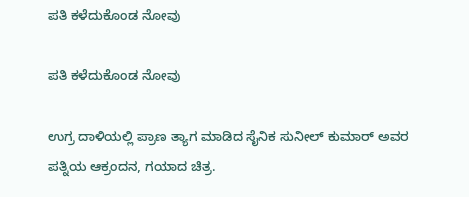ಪತಿ ಕಳೆದುಕೊಂಡ ನೋವು

ಪತಿ ಕಳೆದುಕೊಂಡ ನೋವು

ಉಗ್ರ ದಾಳಿಯಲ್ಲಿ ಪ್ರಾಣ ತ್ಯಾಗ ಮಾಡಿದ ಸೈನಿಕ ಸುನೀಲ್ ಕುಮಾರ್ ಅವರ ಪತ್ನಿಯ ಆಕ್ರಂದನ, ಗಯಾದ ಚಿತ್ರ.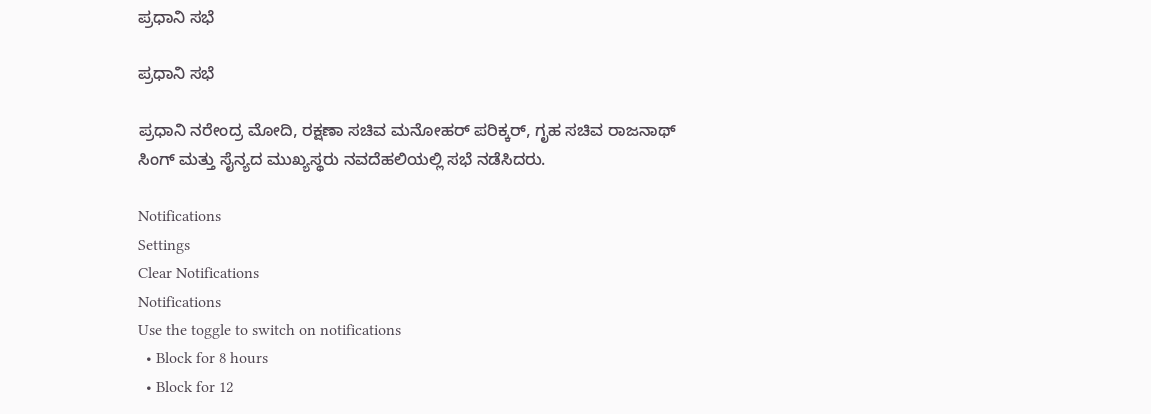ಪ್ರಧಾನಿ ಸಭೆ

ಪ್ರಧಾನಿ ಸಭೆ

ಪ್ರಧಾನಿ ನರೇಂದ್ರ ಮೋದಿ, ರಕ್ಷಣಾ ಸಚಿವ ಮನೋಹರ್ ಪರಿಕ್ಕರ್, ಗೃಹ ಸಚಿವ ರಾಜನಾಥ್ ಸಿಂಗ್ ಮತ್ತು ಸೈನ್ಯದ ಮುಖ್ಯಸ್ಥರು ನವದೆಹಲಿಯಲ್ಲಿ ಸಭೆ ನಡೆಸಿದರು.

Notifications
Settings
Clear Notifications
Notifications
Use the toggle to switch on notifications
  • Block for 8 hours
  • Block for 12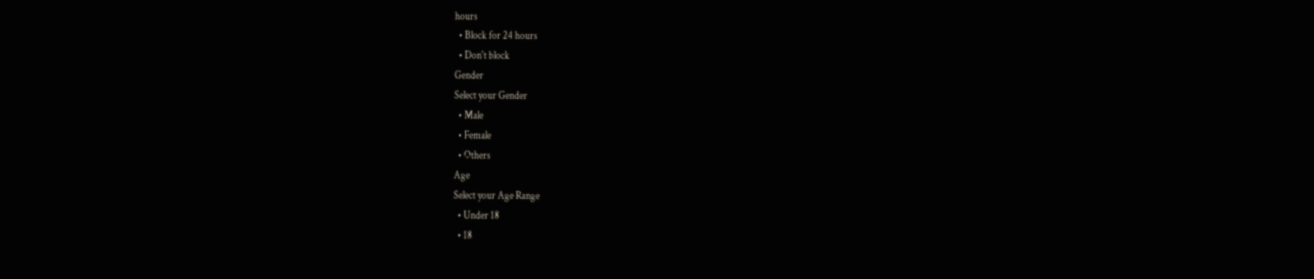hours
  • Block for 24 hours
  • Don't block
Gender
Select your Gender
  • Male
  • Female
  • Others
Age
Select your Age Range
  • Under 18
  • 18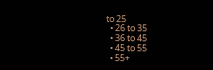to 25
  • 26 to 35
  • 36 to 45
  • 45 to 55
  • 55+